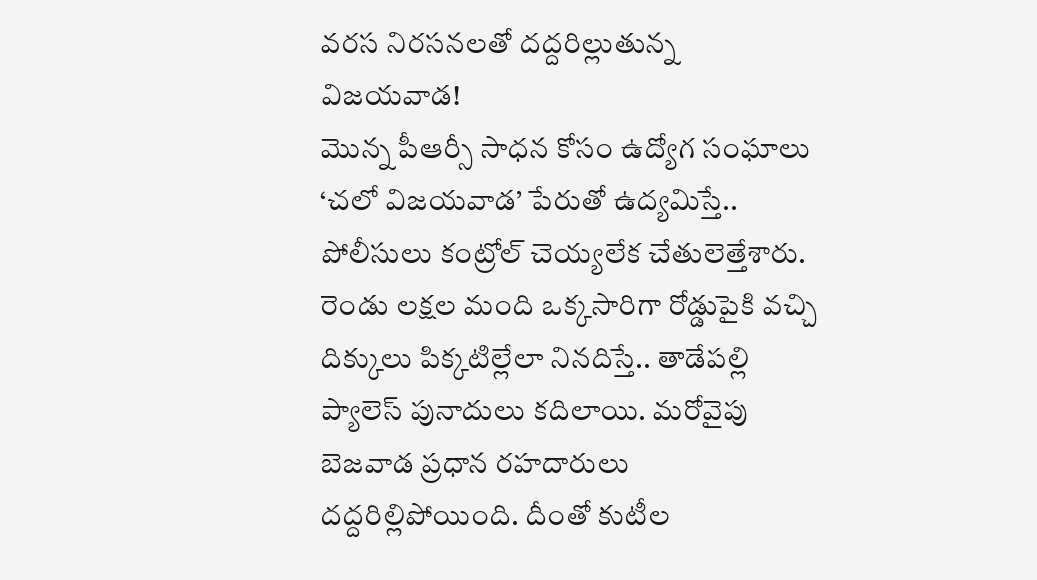వరస నిరసనలతో దద్దరిల్లుతున్న విజయవాడ!
మొన్న పీఆర్సీ సాధన కోసం ఉద్యోగ సంఘాలు ‘చలో విజయవాడ’ పేరుతో ఉద్యమిస్తే.. పోలీసులు కంట్రోల్ చెయ్యలేక చేతులెత్తేశారు. రెండు లక్షల మంది ఒక్కసారిగా రోడ్డుపైకి వచ్చి దిక్కులు పిక్కటిల్లేలా నినదిస్తే.. తాడేపల్లి ప్యాలెస్ పునాదులు కదిలాయి. మరోవైపు బెజవాడ ప్రధాన రహదారులు దద్దరిల్లిపోయింది. దీంతో కుటీల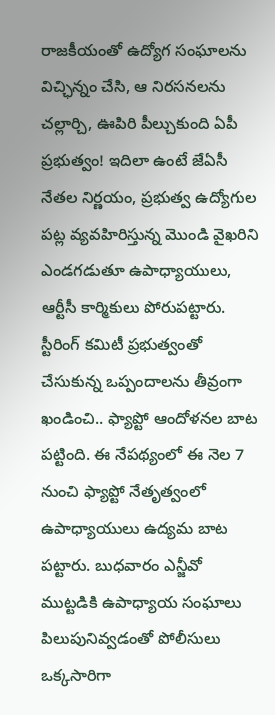రాజకీయంతో ఉద్యోగ సంఘాలను విచ్ఛిన్నం చేసి, ఆ నిరసనలను చల్లార్చి, ఊపిరి పీల్చుకుంది ఏపీ ప్రభుత్వం! ఇదిలా ఉంటే జేఏసీ నేతల నిర్ణయం, ప్రభుత్వ ఉద్యోగుల పట్ల వ్యవహిరిస్తున్న మొండి వైఖరిని ఎండగడుతూ ఉపాధ్యాయులు, ఆర్టీసీ కార్మికులు పోరుపట్టారు. స్టీరింగ్ కమిటీ ప్రభుత్వంతో చేసుకున్న ఒప్పందాలను తీవ్రంగా ఖండించి.. ఫ్యాప్టో ఆందోళనల బాట పట్టింది. ఈ నేపథ్యంలో ఈ నెల 7 నుంచి ఫ్యాప్టో నేతృత్వంలో ఉపాధ్యాయులు ఉద్యమ బాట పట్టారు. బుధవారం ఎన్జీవో ముట్టడికి ఉపాధ్యాయ సంఘాలు పిలుపునివ్వడంతో పోలీసులు ఒక్కసారిగా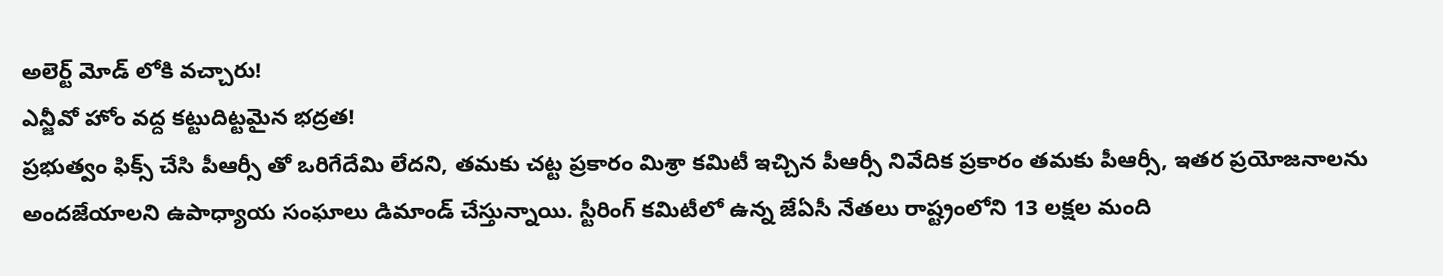అలెర్ట్ మోడ్ లోకి వచ్చారు!
ఎన్జీవో హోం వద్ద కట్టుదిట్టమైన భద్రత!
ప్రభుత్వం ఫిక్స్ చేసి పీఆర్సీ తో ఒరిగేదేమి లేదని, తమకు చట్ట ప్రకారం మిశ్రా కమిటీ ఇచ్చిన పీఆర్సీ నివేదిక ప్రకారం తమకు పీఆర్సీ, ఇతర ప్రయోజనాలను అందజేయాలని ఉపాధ్యాయ సంఘాలు డిమాండ్ చేస్తున్నాయి. స్టీరింగ్ కమిటీలో ఉన్న జేఏసీ నేతలు రాష్ట్రంలోని 13 లక్షల మంది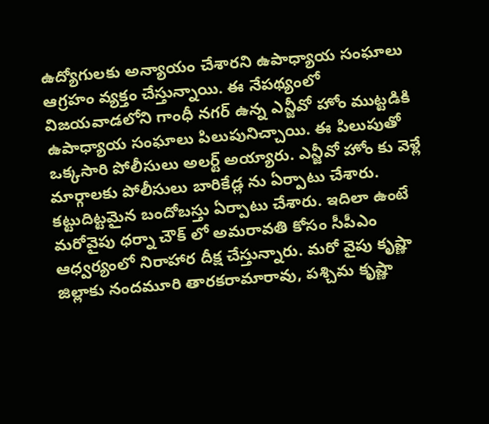ఉద్యోగులకు అన్యాయం చేశారని ఉపాధ్యాయ సంఘాలు ఆగ్రహం వ్యక్తం చేస్తున్నాయి. ఈ నేపథ్యంలో విజయవాడలోని గాంధీ నగర్ ఉన్న ఎన్జీవో హోం ముట్టడికి ఉపాధ్యాయ సంఘాలు పిలుపునిచ్చాయి. ఈ పిలుపుతో ఒక్కసారి పోలీసులు అలర్ట్ అయ్యారు. ఎన్జీవో హోం కు వెళ్లే మార్గాలకు పోలీసులు బారికేడ్ల ను ఏర్పాటు చేశారు. కట్టుదిట్టమైన బందోబస్తు ఏర్పాటు చేశారు. ఇదిలా ఉంటే మరోవైపు ధర్నా చౌక్ లో అమరావతి కోసం సీపీఎం ఆధ్వర్యంలో నిరాహార దీక్ష చేస్తున్నారు. మరో వైపు కృష్ణా జిల్లాకు నందమూరి తారకరామారావు, పశ్చిమ కృష్ణా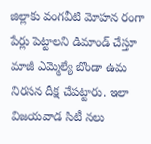జిల్లాకు వంగవీటి మోహన రంగా పేర్లు పెట్టాలని డిమాండ్ చేస్తూ మాజీ ఎమ్మెల్యే బొండా ఉమ నిరసన దీక్ష చేపట్టారు. ఇలా విజయవాడ సిటీ నలు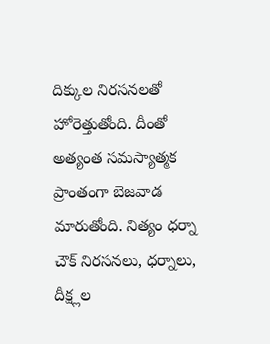దిక్కుల నిరసనలతో హోరెత్తుతోంది. దీంతో అత్యంత సమస్యాత్మక ప్రాంతంగా బెజవాడ మారుతోంది. నిత్యం ధర్నా చౌక్ నిరసనలు, ధర్నాలు, దీక్ష్లల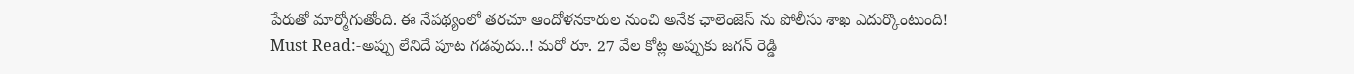పేరుతో మార్మోగుతోంది. ఈ నేపథ్యంలో తరచూ ఆందోళనకారుల నుంచి అనేక ఛాలెంజెస్ ను పోలీసు శాఖ ఎదుర్కొంటుంది!
Must Read:-అప్పు లేనిదే పూట గడవుదు..! మరో రూ. 27 వేల కోట్ల అప్పుకు జగన్ రెడ్డి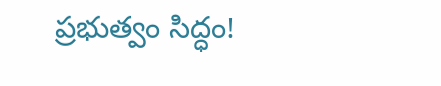ప్రభుత్వం సిద్ధం!